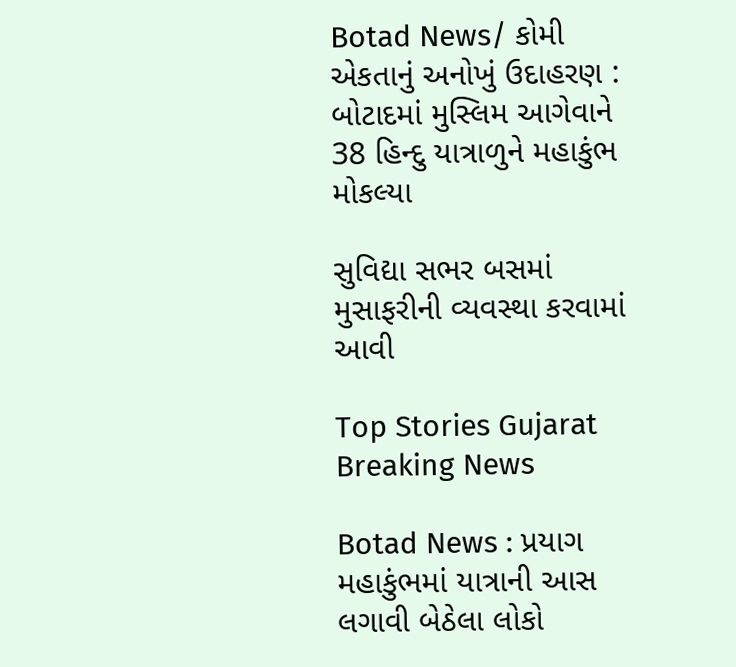Botad News/ કોમી એકતાનું અનોખું ઉદાહરણ : બોટાદમાં મુસ્લિમ આગેવાને 38 હિન્દુ યાત્રાળુને મહાકુંભ મોકલ્યા

સુવિદ્યા સભર બસમાં મુસાફરીની વ્યવસ્થા કરવામાં આવી

Top Stories Gujarat Breaking News

Botad News : પ્રયાગ મહાકુંભમાં યાત્રાની આસ લગાવી બેઠેલા લોકો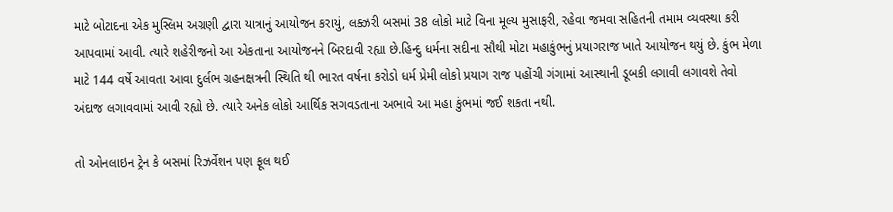માટે બોટાદના એક મુસ્લિમ અગ્રણી દ્વારા યાત્રાનું આયોજન કરાયું, લક્ઝરી બસમાં 38 લોકો માટે વિના મૂલ્ય મુસાફરી, રહેવા જમવા સહિતની તમામ વ્યવસ્થા કરી આપવામાં આવી. ત્યારે શહેરીજનો આ એકતાના આયોજનને બિરદાવી રહ્યા છે.હિન્દુ ધર્મના સદીના સૌથી મોટા મહાકુંભનું પ્રયાગરાજ ખાતે આયોજન થયું છે. કુંભ મેળા માટે 144 વર્ષે આવતા આવા દુર્લભ ગ્રહનક્ષત્રની સ્થિતિ થી ભારત વર્ષના કરોડો ધર્મ પ્રેમી લોકો પ્રયાગ રાજ પહોંચી ગંગામાં આસ્થાની ડૂબકી લગાવી લગાવશે તેવો અંદાજ લગાવવામાં આવી રહ્યો છે. ત્યારે અનેક લોકો આર્થિક સગવડતાના અભાવે આ મહા કુંભમાં જઈ શકતા નથી.

તો ઓનલાઇન ટ્રેન કે બસમાં રિઝર્વેશન પણ ફૂલ થઈ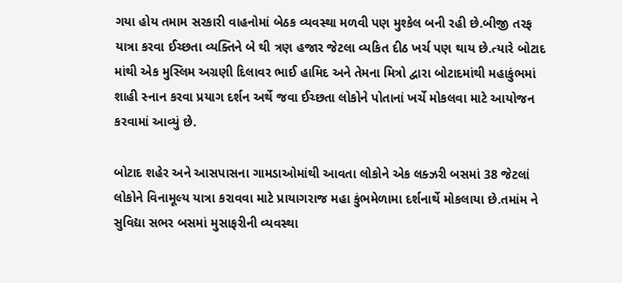ગયા હોય તમામ સરકારી વાહનોમાં બેઠક વ્યવસ્થા મળવી પણ મુશ્કેલ બની રહી છે.બીજી તરફ યાત્રા કરવા ઈચ્છતા વ્યક્તિને બે થી ત્રણ હજાર જેટલા વ્યકિત દીઠ ખર્ચ પણ થાય છે.ત્યારે બોટાદ માંથી એક મુસ્લિમ અગ્રણી દિલાવર ભાઈ હામિદ અને તેમના મિત્રો દ્વારા બોટાદમાંથી મહાકુંભમાં શાહી સ્નાન કરવા પ્રયાગ દર્શન અર્થે જવા ઈચ્છતા લોકોને પોતાનાં ખર્ચે મોકલવા માટે આયોજન કરવામાં આવ્યું છે.

બોટાદ શહેર અને આસપાસના ગામડાઓમાંથી આવતા લોકોને એક લક્ઝરી બસમાં 38 જેટલાં લોકોને વિનામૂલ્ય યાત્રા કરાવવા માટે પ્રાયાગરાજ મહા કુંભમેળામા દર્શનાર્થે મોકલાયા છે.તમાંમ ને સુવિદ્યા સભર બસમાં મુસાફરીની વ્યવસ્થા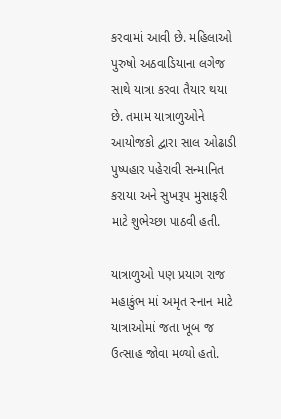કરવામાં આવી છે. મહિલાઓ પુરુષો અઠવાડિયાના લગેજ સાથે યાત્રા કરવા તૈયાર થયા છે. તમામ યાત્રાળુઓને આયોજકો દ્વારા સાલ ઓઢાડી પુષ્પહાર પહેરાવી સન્માનિત કરાયા અને સુખરૂપ મુસાફરી માટે શુભેચ્છા પાઠવી હતી.

યાત્રાળુઓ પણ પ્રયાગ રાજ મહાકુંભ માં અમૃત સ્નાન માટે યાત્રાઓમાં જતા ખૂબ જ ઉત્સાહ જોવા મળ્યો હતો.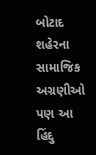બોટાદ શહેરના સામાજિક અગ્રણીઓ પણ આ હિંદુ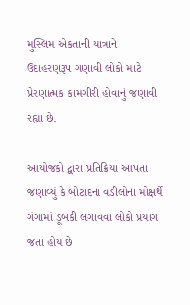મુસ્લિમ એકતાની યાત્રાને ઉદાહરણરૂપ ગણાવી લોકો માટે પ્રેરણાત્મક કામગીરી હોવાનું જણાવી રહ્યા છે.

આયોજકો દ્વારા પ્રતિક્રિયા આપતા જણાવ્યું કે બોટાદના વડીલોના મોક્ષર્થે ગંગામાં ડૂબકી લગાવવા લોકો પ્રયાગ જતા હોય છે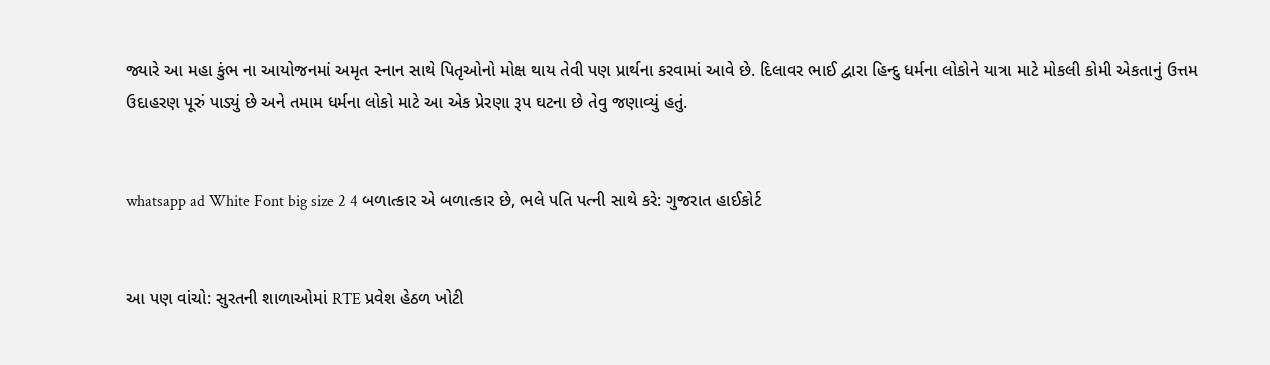જ્યારે આ મહા કુંભ ના આયોજનમાં અમૃત સ્નાન સાથે પિતૃઓનો મોક્ષ થાય તેવી પણ પ્રાર્થના કરવામાં આવે છે. દિલાવર ભાઈ દ્વારા હિન્દુ ધર્મના લોકોને યાત્રા માટે મોકલી કોમી એકતાનું ઉત્તમ ઉદાહરણ પૂરું પાડ્યું છે અને તમામ ધર્મના લોકો માટે આ એક પ્રેરણા રૂપ ઘટના છે તેવુ જણાવ્યું હતું.


whatsapp ad White Font big size 2 4 બળાત્કાર એ બળાત્કાર છે, ભલે પતિ પત્ની સાથે કરે: ગુજરાત હાઈકોર્ટ


આ પણ વાંચો: સુરતની શાળાઓમાં RTE પ્રવેશ હેઠળ ખોટી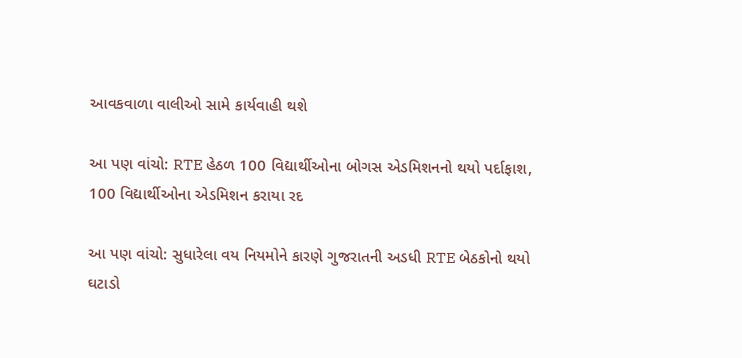આવકવાળા વાલીઓ સામે કાર્યવાહી થશે

આ પણ વાંચો: RTE હેઠળ 100 વિદ્યાર્થીઓના બોગસ એડમિશનનો થયો પર્દાફાશ, 100 વિદ્યાર્થીઓના એડમિશન કરાયા રદ

આ પણ વાંચો: સુધારેલા વય નિયમોને કારણે ગુજરાતની અડધી RTE બેઠકોનો થયો ઘટાડો